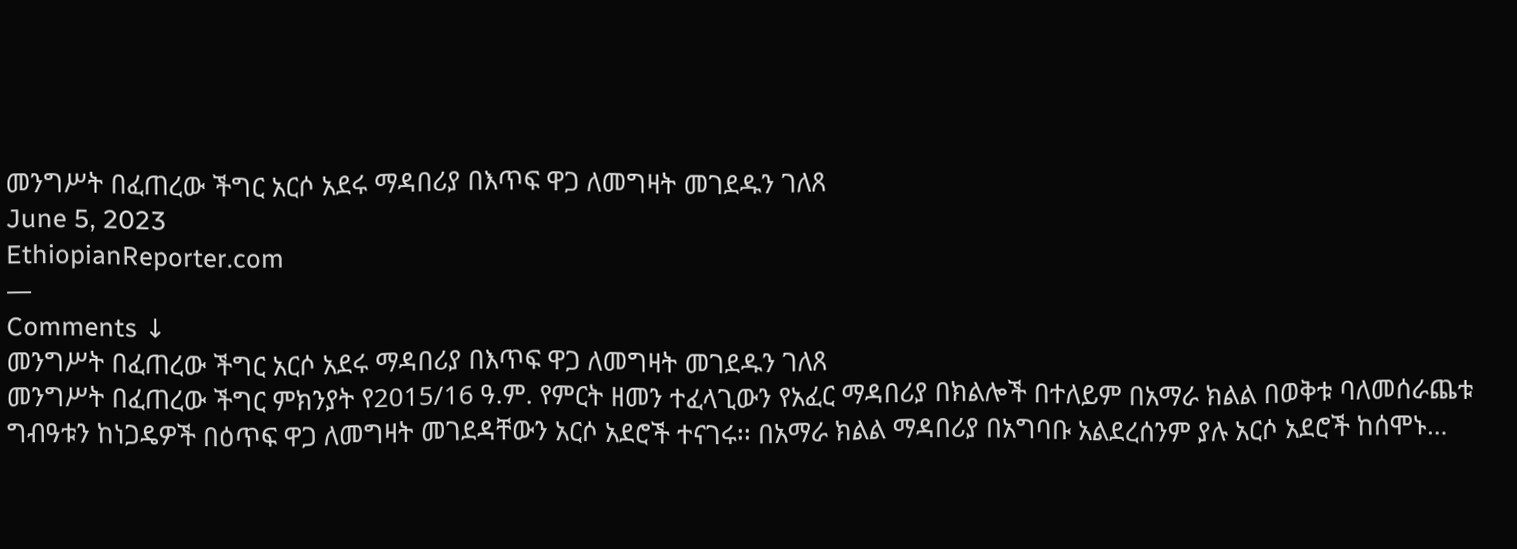መንግሥት በፈጠረው ችግር አርሶ አደሩ ማዳበሪያ በእጥፍ ዋጋ ለመግዛት መገደዱን ገለጸ
June 5, 2023
EthiopianReporter.com
—
Comments ↓
መንግሥት በፈጠረው ችግር አርሶ አደሩ ማዳበሪያ በእጥፍ ዋጋ ለመግዛት መገደዱን ገለጸ
መንግሥት በፈጠረው ችግር ምክንያት የ2015/16 ዓ.ም. የምርት ዘመን ተፈላጊውን የአፈር ማዳበሪያ በክልሎች በተለይም በአማራ ክልል በወቅቱ ባለመሰራጨቱ ግብዓቱን ከነጋዴዎች በዕጥፍ ዋጋ ለመግዛት መገደዳቸውን አርሶ አደሮች ተናገሩ፡፡ በአማራ ክልል ማዳበሪያ በአግባቡ አልደረሰንም ያሉ አርሶ አደሮች ከሰሞኑ…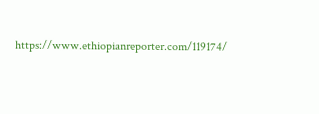https://www.ethiopianreporter.com/119174/